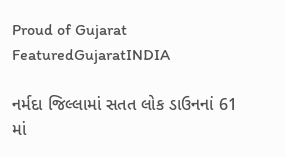Proud of Gujarat
FeaturedGujaratINDIA

નર્મદા જિલ્લામાં સતત લોક ડાઉનનાં 61 માં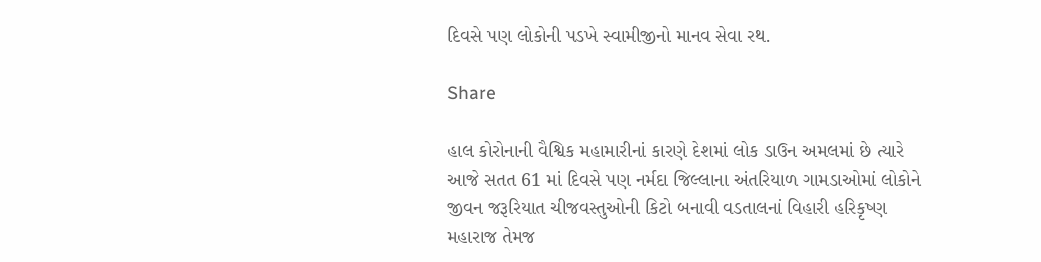દિવસે પણ લોકોની પડખે સ્વામીજીનો માનવ સેવા રથ.

Share

હાલ કોરોનાની વૈશ્વિક મહામારીનાં કારણે દેશમાં લોક ડાઉન અમલમાં છે ત્યારે આજે સતત 61 માં દિવસે પણ નર્મદા જિલ્લાના અંતરિયાળ ગામડાઓમાં લોકોને જીવન જરૂરિયાત ચીજવસ્તુઓની કિટો બનાવી વડતાલનાં વિહારી હરિકૃષ્ણ મહારાજ તેમજ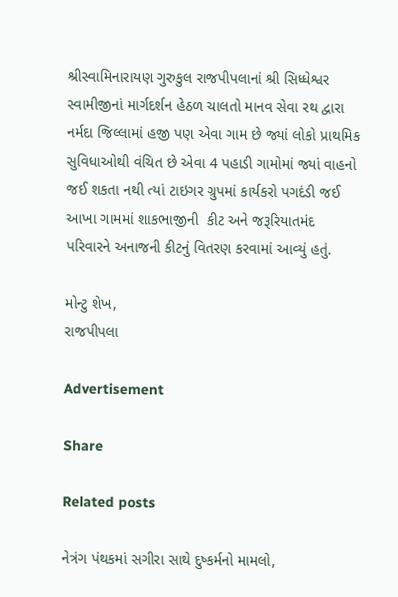શ્રીસ્વામિનારાયણ ગુરુકુલ રાજપીપલાનાં શ્રી સિધ્ધેશ્વર સ્વામીજીનાં માર્ગદર્શન હેઠળ ચાલતો માનવ સેવા રથ દ્વારા નર્મદા જિલ્લામાં હજી પણ એવા ગામ છે જ્યાં લોકો પ્રાથમિક સુવિધાઓથી વંચિત છે એવા 4 પહાડી ગામોમાં જ્યાં વાહનો જઈ શકતા નથી ત્યાં ટાઇગર ગ્રુપમાં કાર્યકરો પગદંડી જઈ આખા ગામમાં શાકભાજીની  કીટ અને જરૂરિયાતમંદ પરિવારને અનાજની કીટનું વિતરણ કરવામાં આવ્યું હતું.

મોન્ટુ શેખ,
રાજપીપલા

Advertisement

Share

Related posts

નેત્રંગ પંથકમાં સગીરા સાથે દુષ્કર્મનો મામલો,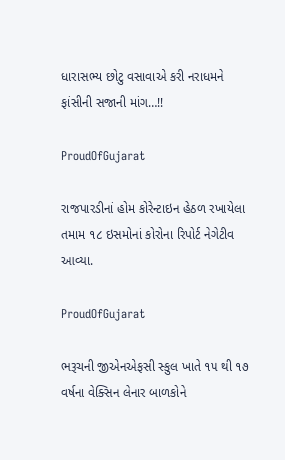ધારાસભ્ય છોટુ વસાવાએ કરી નરાધમને ફાંસીની સજાની માંગ…!!

ProudOfGujarat

રાજપારડીનાં હોમ કોરેન્ટાઇન હેઠળ રખાયેલા તમામ ૧૮ ઇસમોનાં કોરોના રિપોર્ટ નેગેટીવ આવ્યા.

ProudOfGujarat

ભરૂચની જીએનએફસી સ્કુલ ખાતે ૧૫ થી ૧૭ વર્ષના વેક્સિન લેનાર બાળકોને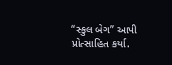“સ્કુલ બેગ” આપી પ્રોત્સાહિત કર્યા.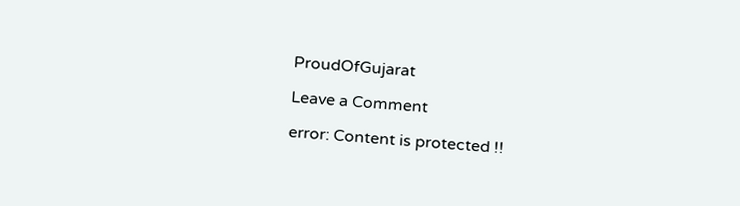ProudOfGujarat

Leave a Comment

error: Content is protected !!